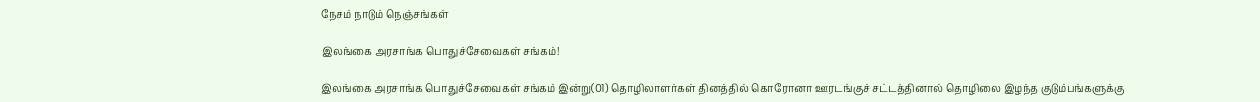நேசம் நாடும் நெஞ்சங்கள்

இலங்கை அரசாங்க பொதுச்சேவைகள் சங்கம்!

இலங்கை அரசாங்க பொதுச்சேவைகள் சங்கம் இன்று(01) தொழிலாளர்கள் தினத்தில் கொரோனா ஊரடங்குச் சட்டத்தினால் தொழிலை இழந்த குடும்பங்களுக்கு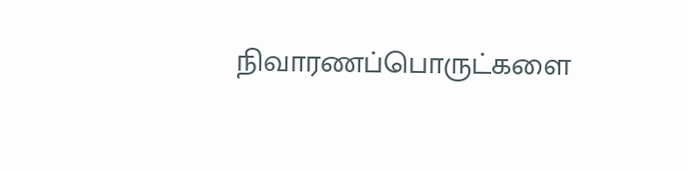நிவாரணப்பொருட்களை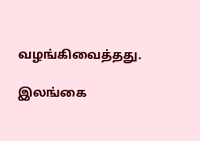வழங்கிவைத்தது.

இலங்கை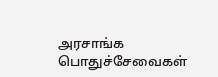அரசாங்க பொதுச்சேவைகள்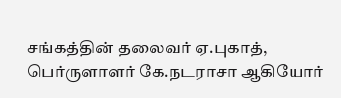சங்கத்தின் தலைவர் ஏ.புகாத், பெர்ருளாளர் கே.நடராசா ஆகியோர்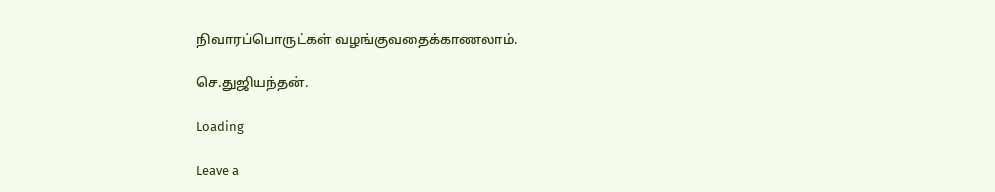நிவாரப்பொருட்கள் வழங்குவதைக்காணலாம்.

செ.துஜியந்தன்.

Loading

Leave a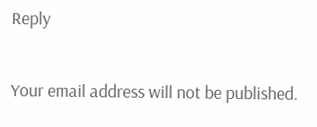Reply

Your email address will not be published.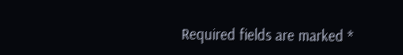Required fields are marked *